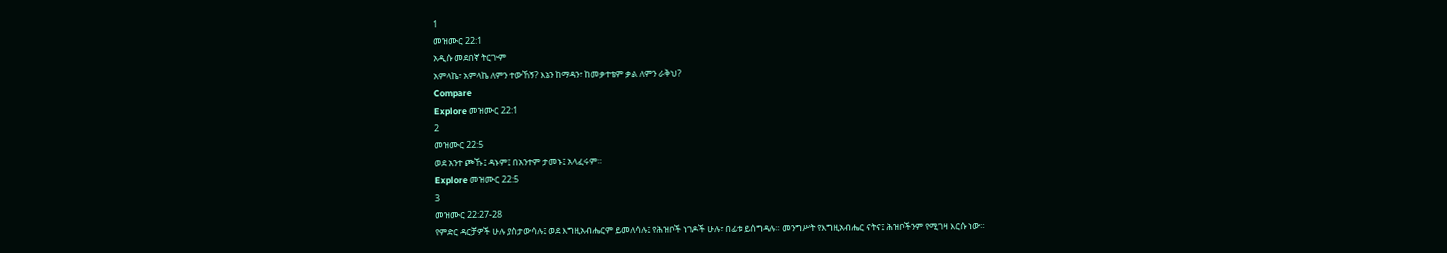1
መዝሙር 22:1
አዲሱ መደበኛ ትርጒም
አምላኬ፣ አምላኬ ለምን ተውኸኝ? እኔን ከማዳን፣ ከመቃተቴም ቃል ለምን ራቅህ?
Compare
Explore መዝሙር 22:1
2
መዝሙር 22:5
ወደ አንተ ጮኹ፤ ዳኑም፤ በአንተም ታመኑ፤ አላፈሩም።
Explore መዝሙር 22:5
3
መዝሙር 22:27-28
የምድር ዳርቻዎች ሁሉ ያስታውሳሉ፤ ወደ እግዚአብሔርም ይመለሳሉ፤ የሕዝቦች ነገዶች ሁሉ፣ በፊቱ ይሰግዳሉ። መንግሥት የእግዚአብሔር ናትና፤ ሕዝቦችንም የሚገዛ እርሱ ነው።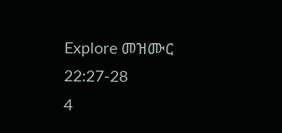Explore መዝሙር 22:27-28
4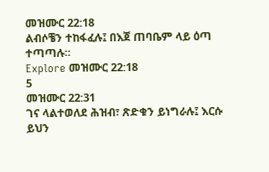መዝሙር 22:18
ልብሶቼን ተከፋፈሉ፤ በእጀ ጠባቤም ላይ ዕጣ ተጣጣሉ።
Explore መዝሙር 22:18
5
መዝሙር 22:31
ገና ላልተወለደ ሕዝብ፣ ጽድቁን ይነግራሉ፤ እርሱ ይህን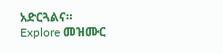አድርጓልና።
Explore መዝሙር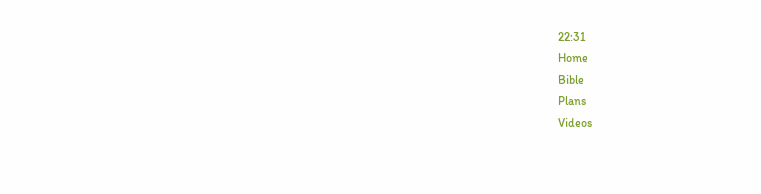22:31
Home
Bible
Plans
Videos